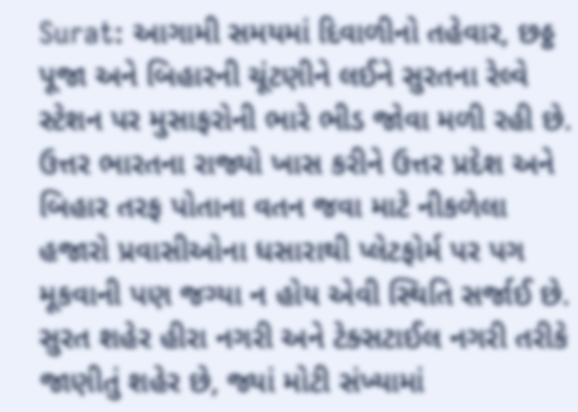Surat: આગામી સમયમાં દિવાળીનો તહેવાર, છઠ્ઠ પૂજા અને બિહારની ચૂંટણીને લઈને સુરતના રેલ્વે સ્ટેશન પર મુસાફરોની ભારે ભીડ જોવા મળી રહી છે. ઉત્તર ભારતના રાજ્યો ખાસ કરીને ઉત્તર પ્રદેશ અને બિહાર તરફ પોતાના વતન જવા માટે નીકળેલા હજારો પ્રવાસીઓના ધસારાથી પ્લેટફોર્મ પર પગ મૂકવાની પણ જગ્યા ન હોય એવી સ્થિતિ સર્જાઈ છે.
સુરત શહેર હીરા નગરી અને ટેક્સટાઈલ નગરી તરીકે જાણીતું શહેર છે, જ્યાં મોટી સંખ્યામાં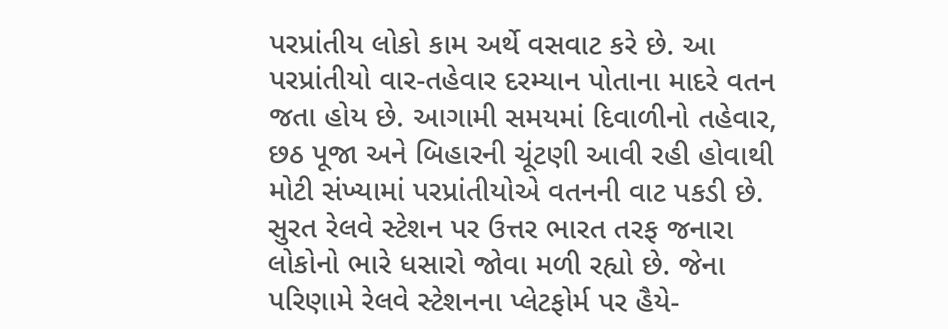પરપ્રાંતીય લોકો કામ અર્થે વસવાટ કરે છે. આ પરપ્રાંતીયો વાર-તહેવાર દરમ્યાન પોતાના માદરે વતન જતા હોય છે. આગામી સમયમાં દિવાળીનો તહેવાર, છઠ પૂજા અને બિહારની ચૂંટણી આવી રહી હોવાથી મોટી સંખ્યામાં પરપ્રાંતીયોએ વતનની વાટ પકડી છે.
સુરત રેલવે સ્ટેશન પર ઉત્તર ભારત તરફ જનારા લોકોનો ભારે ધસારો જોવા મળી રહ્યો છે. જેના પરિણામે રેલવે સ્ટેશનના પ્લેટફોર્મ પર હૈયે-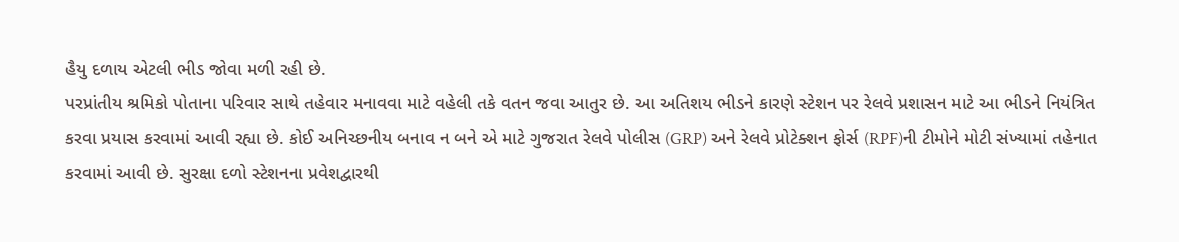હૈયુ દળાય એટલી ભીડ જોવા મળી રહી છે.
પરપ્રાંતીય શ્રમિકો પોતાના પરિવાર સાથે તહેવાર મનાવવા માટે વહેલી તકે વતન જવા આતુર છે. આ અતિશય ભીડને કારણે સ્ટેશન પર રેલવે પ્રશાસન માટે આ ભીડને નિયંત્રિત કરવા પ્રયાસ કરવામાં આવી રહ્યા છે. કોઈ અનિચ્છનીય બનાવ ન બને એ માટે ગુજરાત રેલવે પોલીસ (GRP) અને રેલવે પ્રોટેક્શન ફોર્સ (RPF)ની ટીમોને મોટી સંખ્યામાં તહેનાત કરવામાં આવી છે. સુરક્ષા દળો સ્ટેશનના પ્રવેશદ્વારથી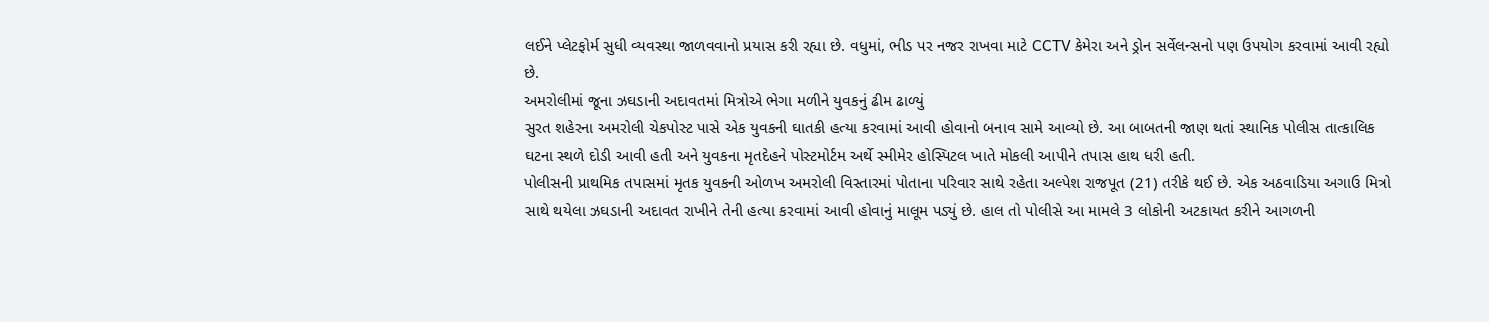લઈને પ્લેટફોર્મ સુધી વ્યવસ્થા જાળવવાનો પ્રયાસ કરી રહ્યા છે. વધુમાં, ભીડ પર નજર રાખવા માટે CCTV કેમેરા અને ડ્રોન સર્વેલન્સનો પણ ઉપયોગ કરવામાં આવી રહ્યો છે.
અમરોલીમાં જૂના ઝઘડાની અદાવતમાં મિત્રોએ ભેગા મળીને યુવકનું ઢીમ ઢાળ્યું
સુરત શહેરના અમરોલી ચેકપોસ્ટ પાસે એક યુવકની ઘાતકી હત્યા કરવામાં આવી હોવાનો બનાવ સામે આવ્યો છે. આ બાબતની જાણ થતાં સ્થાનિક પોલીસ તાત્કાલિક ઘટના સ્થળે દોડી આવી હતી અને યુવકના મૃતદેહને પોસ્ટમોર્ટમ અર્થે સ્મીમેર હોસ્પિટલ ખાતે મોકલી આપીને તપાસ હાથ ધરી હતી.
પોલીસની પ્રાથમિક તપાસમાં મૃતક યુવકની ઓળખ અમરોલી વિસ્તારમાં પોતાના પરિવાર સાથે રહેતા અલ્પેશ રાજપૂત (21) તરીકે થઈ છે. એક અઠવાડિયા અગાઉ મિત્રો સાથે થયેલા ઝઘડાની અદાવત રાખીને તેની હત્યા કરવામાં આવી હોવાનું માલૂમ પડ્યું છે. હાલ તો પોલીસે આ મામલે 3 લોકોની અટકાયત કરીને આગળની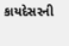કાયદેસરની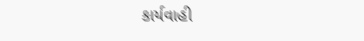કાર્યવાહી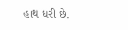હાથ ધરી છે.